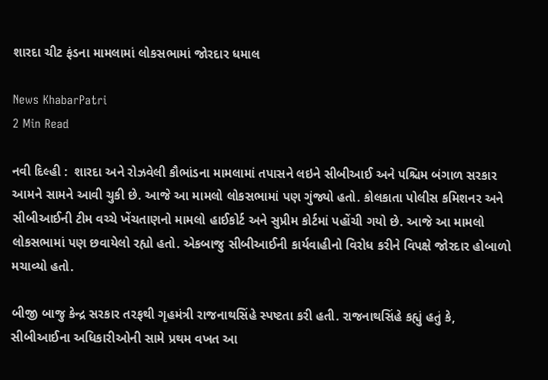શારદા ચીટ ફંડના મામલામાં લોકસભામાં જોરદાર ધમાલ

News KhabarPatri
2 Min Read

નવી દિલ્હી :  શારદા અને રોઝવેલી કૌભાંડના મામલામાં તપાસને લઇને સીબીઆઈ અને પશ્ચિમ બંગાળ સરકાર આમને સામને આવી ચુકી છે. આજે આ મામલો લોકસભામાં પણ ગુંજ્યો હતો. કોલકાતા પોલીસ કમિશનર અને સીબીઆઈની ટીમ વચ્ચે ખેંચતાણનો મામલો હાઈકોર્ટ અને સુપ્રીમ કોર્ટમાં પહોંચી ગયો છે. આજે આ મામલો લોકસભામાં પણ છવાયેલો રહ્યો હતો. એકબાજુ સીબીઆઈની કાર્યવાહીનો વિરોધ કરીને વિપક્ષે જોરદાર હોબાળો મચાવ્યો હતો.

બીજી બાજુ કેન્દ્ર સરકાર તરફથી ગૃહમંત્રી રાજનાથસિંહે સ્પષ્ટતા કરી હતી. રાજનાથસિંહે કહ્યું હતું કે, સીબીઆઈના અધિકારીઓની સામે પ્રથમ વખત આ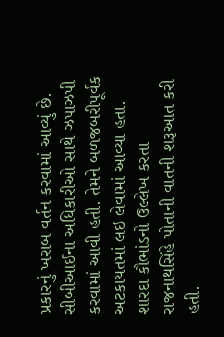પ્રકારનું ખરાબ વર્તન કરવામાં આવ્યું છે. સીબીઆઈના અધિકારીઓ સાથે ઝપાઝપી કરવામાં આવી હતી. તેમને બળજબરીપૂર્વક અટકાયતમાં લઇ લેવામાં આવ્યા હતા. શારદા કૌભાંડનો ઉલ્લેખ કરતા રાજનાથસિંહે પોતાની વાતની શરૂઆત કરી હતી.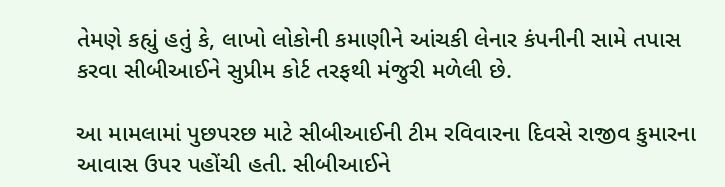તેમણે કહ્યું હતું કે, લાખો લોકોની કમાણીને આંચકી લેનાર કંપનીની સામે તપાસ કરવા સીબીઆઈને સુપ્રીમ કોર્ટ તરફથી મંજુરી મળેલી છે.

આ મામલામાં પુછપરછ માટે સીબીઆઈની ટીમ રવિવારના દિવસે રાજીવ કુમારના આવાસ ઉપર પહોંચી હતી. સીબીઆઈને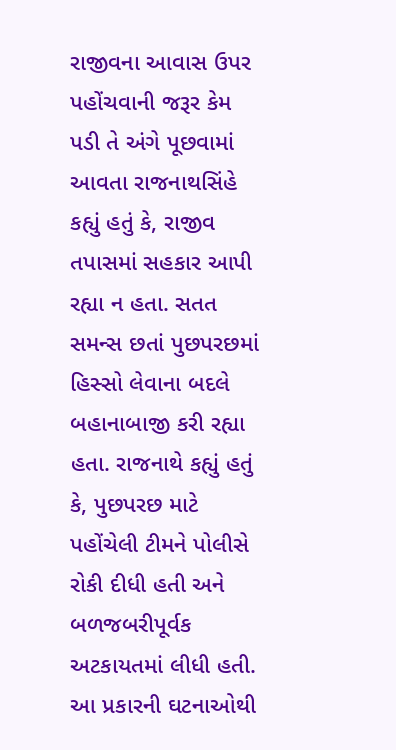રાજીવના આવાસ ઉપર પહોંચવાની જરૂર કેમ પડી તે અંગે પૂછવામાં આવતા રાજનાથસિંહે કહ્યું હતું કે, રાજીવ તપાસમાં સહકાર આપી રહ્યા ન હતા. સતત સમન્સ છતાં પુછપરછમાં હિસ્સો લેવાના બદલે બહાનાબાજી કરી રહ્યા હતા. રાજનાથે કહ્યું હતું કે, પુછપરછ માટે પહોંચેલી ટીમને પોલીસે રોકી દીધી હતી અને બળજબરીપૂર્વક અટકાયતમાં લીધી હતી. આ પ્રકારની ઘટનાઓથી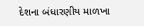દેશના બંધારણીય માળખા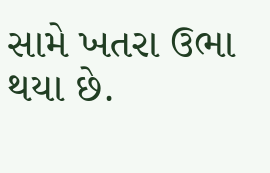સામે ખતરા ઉભા થયા છે.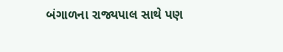બંગાળના રાજ્યપાલ સાથે પણ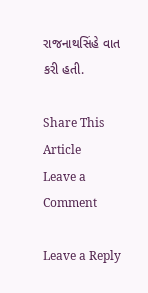રાજનાથસિંહે વાત કરી હતી.

Share This Article
Leave a Comment

Leave a Reply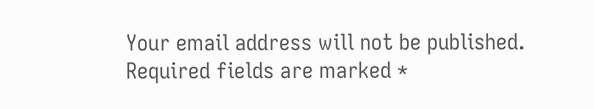Your email address will not be published. Required fields are marked *